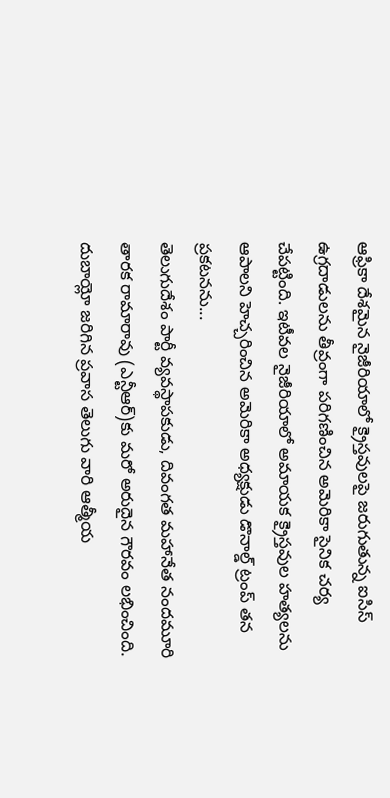ఆఫ్రికా దేశమైన నైజీరియాలో క్రైస్తవులపై జరుగుతున్న ఐసిస్ ఉగ్రదాడులను తీవ్రంగా పరిగణించిన అమెరికా సైనిక చర్య చేపట్టింది. ఇటీవల నైజీరియాలో అమాయక క్రైస్తవుల హత్యలను ఆపాలని హెచ్చరించిన అమెరికా అధ్యక్షుడు డొనాల్డ్ ట్రంప్ తన ప్రకటనను...
తెలుగుదేశం పార్టీ వ్యవస్థాపకుడు, దివంగత మహానేత నందమూరి తారక రామారావు (ఎన్టీఆర్)కు మరో అరుదైన గౌరవం లభించింది. దుబాయ్లో జరిగిన ప్రవాస తెలుగు వారి ఆత్మీయ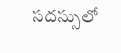సదస్సులో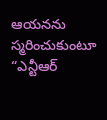ఆయనను స్మరించుకుంటూ “ఎన్టీఆర్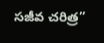సజీవ చరిత్ర”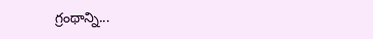గ్రంథాన్ని...